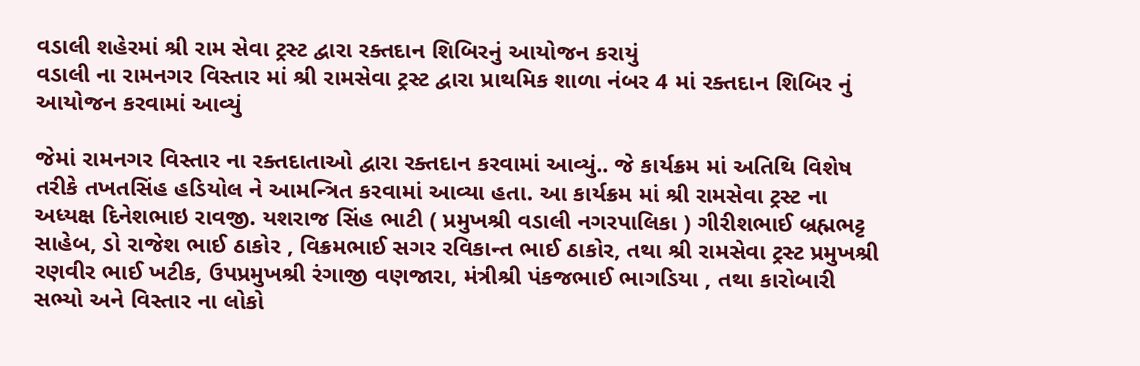વડાલી શહેરમાં શ્રી રામ સેવા ટ્રસ્ટ દ્વારા રક્તદાન શિબિરનું આયોજન કરાયું
વડાલી ના રામનગર વિસ્તાર માં શ્રી રામસેવા ટ્રસ્ટ દ્વારા પ્રાથમિક શાળા નંબર 4 માં રક્તદાન શિબિર નું આયોજન કરવામાં આવ્યું

જેમાં રામનગર વિસ્તાર ના રક્તદાતાઓ દ્વારા રક્તદાન કરવામાં આવ્યું.. જે કાર્યક્રમ માં અતિથિ વિશેષ તરીકે તખતસિંહ હડિયોલ ને આમન્ત્રિત કરવામાં આવ્યા હતા. આ કાર્યક્રમ માં શ્રી રામસેવા ટ્રસ્ટ ના અધ્યક્ષ દિનેશભાઇ રાવજી. યશરાજ સિંહ ભાટી ( પ્રમુખશ્રી વડાલી નગરપાલિકા ) ગીરીશભાઈ બ્રહ્મભટ્ટ સાહેબ, ડો રાજેશ ભાઈ ઠાકોર , વિક્રમભાઈ સગર રવિકાન્ત ભાઈ ઠાકોર, તથા શ્રી રામસેવા ટ્રસ્ટ પ્રમુખશ્રી રણવીર ભાઈ ખટીક, ઉપપ્રમુખશ્રી રંગાજી વણજારા, મંત્રીશ્રી પંકજભાઈ ભાગડિયા , તથા કારોબારી સભ્યો અને વિસ્તાર ના લોકો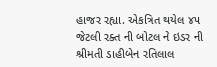હાજર રહ્યા. એકત્રિત થયેલ ૪૫ જેટલી રક્ત ની બોટલ ને ઇડર ની શ્રીમતી ડાહીબેન રતિલાલ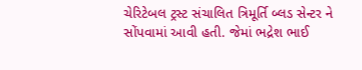ચેરિટેબલ ટ્રસ્ટ સંચાલિત ત્રિમૂર્તિ બ્લડ સેન્ટર ને સોંપવામાં આવી હતી. જેમાં ભદ્રેશ ભાઈ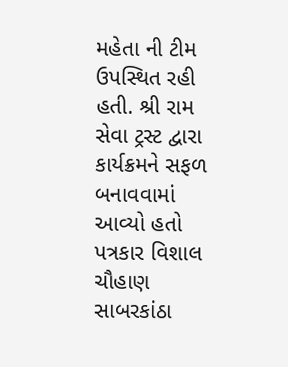મહેતા ની ટીમ ઉપસ્થિત રહી હતી. શ્રી રામ સેવા ટ્રસ્ટ દ્વારા કાર્યક્રમને સફળ બનાવવામાં આવ્યો હતો
પત્રકાર વિશાલ ચૌહાણ સાબરકાંઠા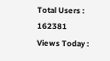Total Users : 162381
Views Today :